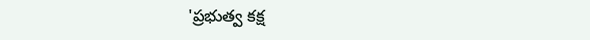'ప్రభుత్వ కక్ష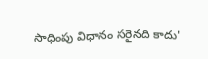సాధింపు విధానం సరైనది కాదు'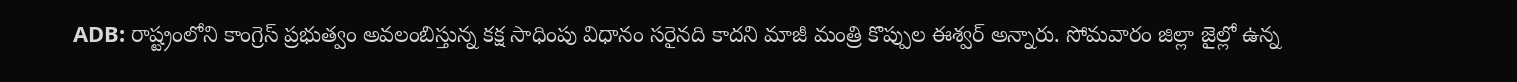ADB: రాష్ట్రంలోని కాంగ్రెస్ ప్రభుత్వం అవలంబిస్తున్న కక్ష సాధింపు విధానం సరైనది కాదని మాజీ మంత్రి కొప్పుల ఈశ్వర్ అన్నారు. సోమవారం జిల్లా జైల్లో ఉన్న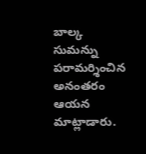బాల్క సుమన్ను పరామర్శించిన అనంతరం ఆయన మాట్లాడారు.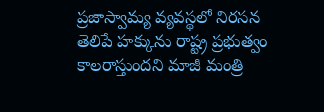ప్రజాస్వామ్య వ్యవస్థలో నిరసన తెలిపే హక్కును రాష్ట్ర ప్రభుత్వం కాలరాస్తుందని మాజీ మంత్రి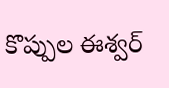కొప్పుల ఈశ్వర్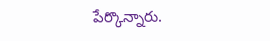పేర్కొన్నారు.